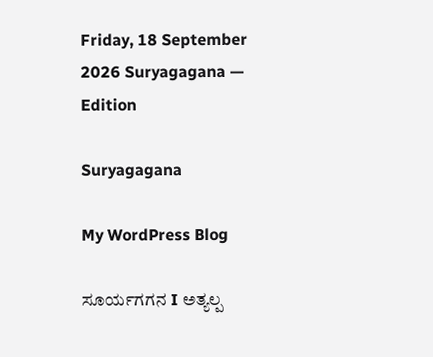Friday, 18 September 2026 Suryagagana — Edition

Suryagagana

My WordPress Blog

ಸೂರ್ಯಗಗನ I ಅತ್ಯಲ್ಪ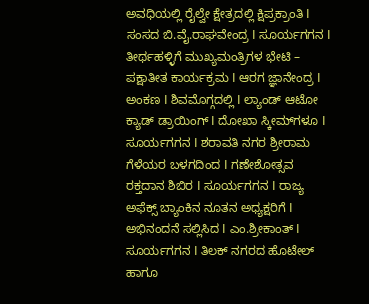ಅವಧಿಯಲ್ಲಿ ರೈಲ್ವೇ ಕ್ಷೇತ್ರದಲ್ಲಿ ಕ್ಷಿಪ್ರಕ್ರಾಂತಿ I ಸಂಸದ ಬಿ.ವೈ.ರಾಘವೇಂದ್ರ I ಸೂರ್ಯಗಗನ I ತೀರ್ಥಹಳ್ಳಿಗೆ ಮುಖ್ಯಮಂತ್ರಿಗಳ ಭೇಟಿ – ಪಕ್ಷಾತೀತ ಕಾರ್ಯಕ್ರಮ I ಆರಗ ಜ್ಞಾನೇಂದ್ರ I ಅಂಕಣ I ಶಿವಮೊಗ್ಗದಲ್ಲಿ I ಲ್ಯಾಂಡ್ ಆಟೋ ಕ್ಯಾಡ್ ಡ್ರಾಯಿಂಗ್ I ದೋಖಾ ಸ್ಕೀಮ್‌ಗಳೂ I ಸೂರ್ಯಗಗನ I ಶರಾವತಿ ನಗರ ಶ್ರೀರಾಮ ಗೆಳೆಯರ ಬಳಗದಿಂದ I ಗಣೇಶೋತ್ಸವ ರಕ್ತದಾನ ಶಿಬಿರ I ಸೂರ್ಯಗಗನ I ರಾಜ್ಯ ಅಫೆಕ್ಸ್ ಬ್ಯಾಂಕಿನ ನೂತನ ಅಧ್ಯಕ್ಷರಿಗೆ I ಅಭಿನಂದನೆ ಸಲ್ಲಿಸಿದ I ಎಂ.ಶ್ರೀಕಾಂತ್ I ಸೂರ್ಯಗಗನ I ತಿಲಕ್ ನಗರದ ಹೊಟೇಲ್‌ ಹಾಗೂ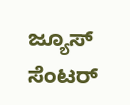ಜ್ಯೂಸ್ ಸೆಂಟರ್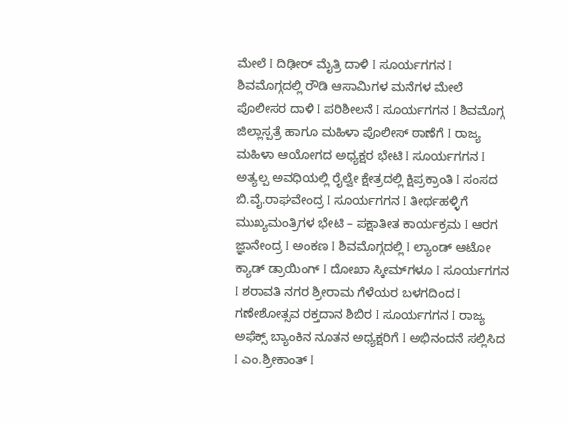ಮೇಲೆ I ದಿಢೀರ್ ಮೈತ್ರಿ ದಾಳಿ I ಸೂರ್ಯಗಗನ I ಶಿವಮೊಗ್ಗದಲ್ಲಿ ರೌಡಿ ಆಸಾಮಿಗಳ ಮನೆಗಳ ಮೇಲೆ ಪೊಲೀಸರ ದಾಳಿ I ಪರಿಶೀಲನೆ I ಸೂರ್ಯಗಗನ I ಶಿವಮೊಗ್ಗ ಜಿಲ್ಲಾಸ್ಪತ್ರೆ ಹಾಗೂ ಮಹಿಳಾ ಪೊಲೀಸ್ ಠಾಣೆಗೆ I ರಾಜ್ಯ ಮಹಿಳಾ ಆಯೋಗದ ಅಧ್ಯಕ್ಷರ ಭೇಟಿ I ಸೂರ್ಯಗಗನ I ಅತ್ಯಲ್ಪ ಅವಧಿಯಲ್ಲಿ ರೈಲ್ವೇ ಕ್ಷೇತ್ರದಲ್ಲಿ ಕ್ಷಿಪ್ರಕ್ರಾಂತಿ I ಸಂಸದ ಬಿ.ವೈ.ರಾಘವೇಂದ್ರ I ಸೂರ್ಯಗಗನ I ತೀರ್ಥಹಳ್ಳಿಗೆ ಮುಖ್ಯಮಂತ್ರಿಗಳ ಭೇಟಿ – ಪಕ್ಷಾತೀತ ಕಾರ್ಯಕ್ರಮ I ಆರಗ ಜ್ಞಾನೇಂದ್ರ I ಅಂಕಣ I ಶಿವಮೊಗ್ಗದಲ್ಲಿ I ಲ್ಯಾಂಡ್ ಆಟೋ ಕ್ಯಾಡ್ ಡ್ರಾಯಿಂಗ್ I ದೋಖಾ ಸ್ಕೀಮ್‌ಗಳೂ I ಸೂರ್ಯಗಗನ I ಶರಾವತಿ ನಗರ ಶ್ರೀರಾಮ ಗೆಳೆಯರ ಬಳಗದಿಂದ I ಗಣೇಶೋತ್ಸವ ರಕ್ತದಾನ ಶಿಬಿರ I ಸೂರ್ಯಗಗನ I ರಾಜ್ಯ ಅಫೆಕ್ಸ್ ಬ್ಯಾಂಕಿನ ನೂತನ ಅಧ್ಯಕ್ಷರಿಗೆ I ಅಭಿನಂದನೆ ಸಲ್ಲಿಸಿದ I ಎಂ.ಶ್ರೀಕಾಂತ್ I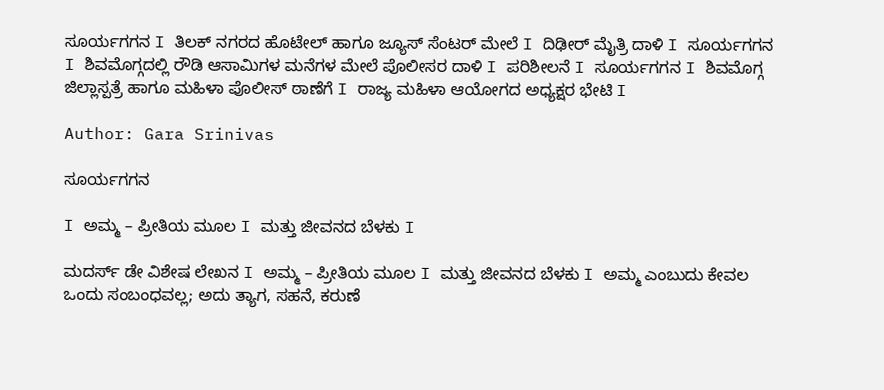ಸೂರ್ಯಗಗನ I ತಿಲಕ್ ನಗರದ ಹೊಟೇಲ್‌ ಹಾಗೂ ಜ್ಯೂಸ್ ಸೆಂಟರ್ ಮೇಲೆ I ದಿಢೀರ್ ಮೈತ್ರಿ ದಾಳಿ I ಸೂರ್ಯಗಗನ I ಶಿವಮೊಗ್ಗದಲ್ಲಿ ರೌಡಿ ಆಸಾಮಿಗಳ ಮನೆಗಳ ಮೇಲೆ ಪೊಲೀಸರ ದಾಳಿ I ಪರಿಶೀಲನೆ I ಸೂರ್ಯಗಗನ I ಶಿವಮೊಗ್ಗ ಜಿಲ್ಲಾಸ್ಪತ್ರೆ ಹಾಗೂ ಮಹಿಳಾ ಪೊಲೀಸ್ ಠಾಣೆಗೆ I ರಾಜ್ಯ ಮಹಿಳಾ ಆಯೋಗದ ಅಧ್ಯಕ್ಷರ ಭೇಟಿ I

Author: Gara Srinivas

ಸೂರ್ಯಗಗನ

I ಅಮ್ಮ – ಪ್ರೀತಿಯ ಮೂಲ I ಮತ್ತು ಜೀವನದ ಬೆಳಕು I

ಮದರ್ಸ್ ಡೇ ವಿಶೇಷ ಲೇಖನ I ಅಮ್ಮ – ಪ್ರೀತಿಯ ಮೂಲ I ಮತ್ತು ಜೀವನದ ಬೆಳಕು I ಅಮ್ಮ ಎಂಬುದು ಕೇವಲ ಒಂದು ಸಂಬಂಧವಲ್ಲ; ಅದು ತ್ಯಾಗ, ಸಹನೆ, ಕರುಣೆ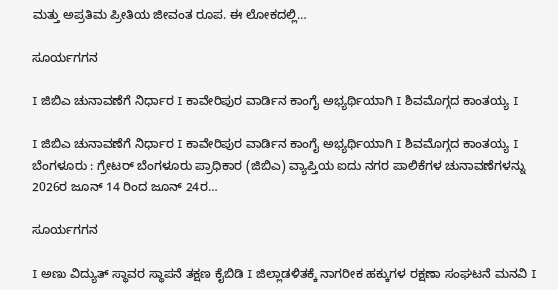ಮತ್ತು ಅಪ್ರತಿಮ ಪ್ರೀತಿಯ ಜೀವಂತ ರೂಪ. ಈ ಲೋಕದಲ್ಲಿ…

ಸೂರ್ಯಗಗನ

I ಜಿಬಿಎ ಚುನಾವಣೆಗೆ ನಿರ್ಧಾರ I ಕಾವೇರಿಪುರ ವಾರ್ಡಿನ ಕಾಂಗೈ ಅಭ್ಯರ್ಥಿಯಾಗಿ I ಶಿವಮೊಗ್ಗದ ಕಾಂತಯ್ಯ I

I ಜಿಬಿಎ ಚುನಾವಣೆಗೆ ನಿರ್ಧಾರ I ಕಾವೇರಿಪುರ ವಾರ್ಡಿನ ಕಾಂಗೈ ಅಭ್ಯರ್ಥಿಯಾಗಿ I ಶಿವಮೊಗ್ಗದ ಕಾಂತಯ್ಯ I ಬೆಂಗಳೂರು : ಗ್ರೇಟರ್ ಬೆಂಗಳೂರು ಪ್ರಾಧಿಕಾರ (ಜಿಬಿಎ) ವ್ಯಾಪ್ತಿಯ ಐದು ನಗರ ಪಾಲಿಕೆಗಳ ಚುನಾವಣೆಗಳನ್ನು 2026ರ ಜೂನ್ 14 ರಿಂದ ಜೂನ್ 24ರ…

ಸೂರ್ಯಗಗನ

I ಅಣು ವಿದ್ಯುತ್ ಸ್ಥಾವರ ಸ್ಥಾಪನೆ ತಕ್ಷಣ ಕೈಬಿಡಿ I ಜಿಲ್ಲಾಡಳಿತಕ್ಕೆ ನಾಗರೀಕ ಹಕ್ಕುಗಳ ರಕ್ಷಣಾ ಸಂಘಟನೆ ಮನವಿ I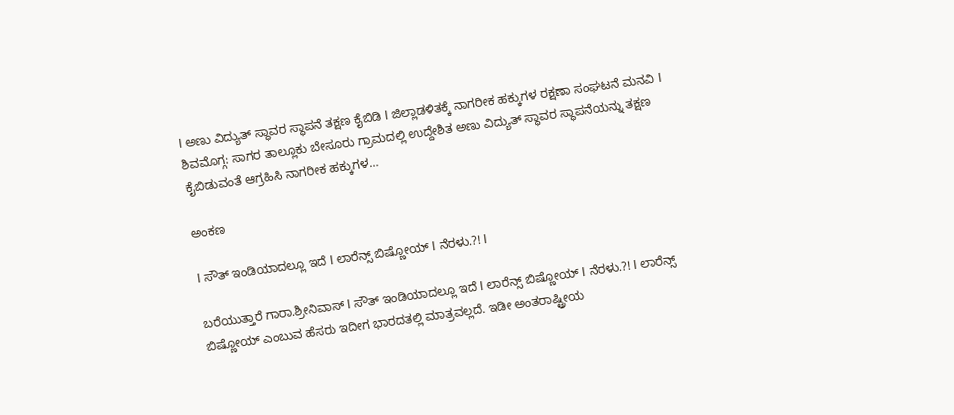I ಅಣು ವಿದ್ಯುತ್ ಸ್ಥಾವರ ಸ್ಥಾಪನೆ ತಕ್ಷಣ ಕೈಬಿಡಿ I ಜಿಲ್ಲಾಡಳಿತಕ್ಕೆ ನಾಗರೀಕ ಹಕ್ಕುಗಳ ರಕ್ಷಣಾ ಸಂಘಟನೆ ಮನವಿ I ಶಿವಮೊಗ್ಗ: ಸಾಗರ ತಾಲ್ಲೂಕು ಬೇಸೂರು ಗ್ರಾಮದಲ್ಲಿ ಉದ್ದೇಶಿತ ಅಣು ವಿದ್ಯುತ್ ಸ್ಥಾವರ ಸ್ಥಾಪನೆಯನ್ನು ತಕ್ಷಣ ಕೈಬಿಡುವಂತೆ ಆಗ್ರಹಿಸಿ ನಾಗರೀಕ ಹಕ್ಕುಗಳ…

ಅಂಕಣ

I ಸೌತ್ ಇಂಡಿಯಾದಲ್ಲೂ ಇದೆ I ಲಾರೆನ್ಸ್ ಬಿಷ್ಣೋಯ್ I ನೆರಳು.?! I

ಬರೆಯುತ್ತಾರೆ ಗಾರಾ.ಶ್ರೀನಿವಾಸ್ I ಸೌತ್ ಇಂಡಿಯಾದಲ್ಲೂ ಇದೆ I ಲಾರೆನ್ಸ್ ಬಿಷ್ಣೋಯ್ I ನೆರಳು.?! I ಲಾರೆನ್ಸ್ ಬಿಷ್ಣೋಯ್ ಎಂಬುವ ಹೆಸರು ಇದೀಗ ಭಾರದತಲ್ಲಿ ಮಾತ್ರವಲ್ಲದೆ. ಇಡೀ ಅಂತರಾಷ್ಟ್ರೀಯ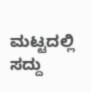ಮಟ್ಟದಲ್ಲಿ ಸದ್ದು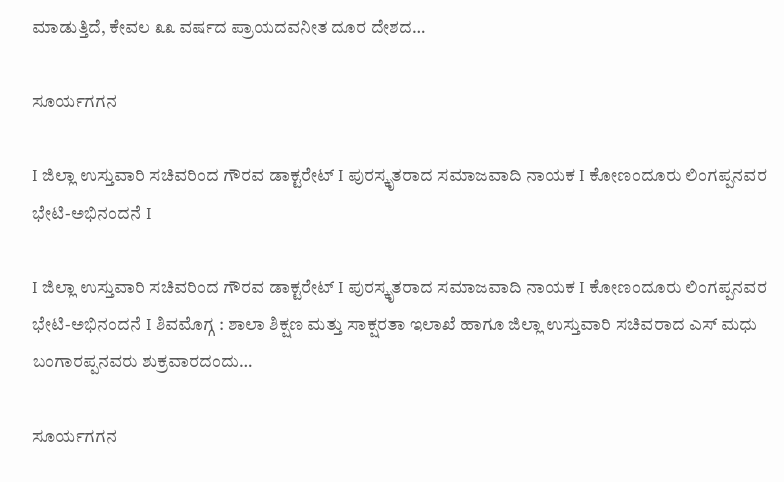ಮಾಡುತ್ತಿದೆ, ಕೇವಲ ೩೩ ವರ್ಷದ ಪ್ರಾಯದವನೀತ ದೂರ ದೇಶದ…

ಸೂರ್ಯಗಗನ

I ಜಿಲ್ಲಾ ಉಸ್ತುವಾರಿ ಸಚಿವರಿಂದ ಗೌರವ ಡಾಕ್ಟರೇಟ್ I ಪುರಸ್ಕೃತರಾದ ಸಮಾಜವಾದಿ ನಾಯಕ I ಕೋಣಂದೂರು ಲಿಂಗಪ್ಪನವರ ಭೇಟಿ-ಅಭಿನಂದನೆ I

I ಜಿಲ್ಲಾ ಉಸ್ತುವಾರಿ ಸಚಿವರಿಂದ ಗೌರವ ಡಾಕ್ಟರೇಟ್ I ಪುರಸ್ಕೃತರಾದ ಸಮಾಜವಾದಿ ನಾಯಕ I ಕೋಣಂದೂರು ಲಿಂಗಪ್ಪನವರ ಭೇಟಿ-ಅಭಿನಂದನೆ I ಶಿವಮೊಗ್ಗ : ಶಾಲಾ ಶಿಕ್ಷಣ ಮತ್ತು ಸಾಕ್ಷರತಾ ಇಲಾಖೆ ಹಾಗೂ ಜಿಲ್ಲಾ ಉಸ್ತುವಾರಿ ಸಚಿವರಾದ ಎಸ್ ಮಧು ಬಂಗಾರಪ್ಪನವರು ಶುಕ್ರವಾರದಂದು…

ಸೂರ್ಯಗಗನ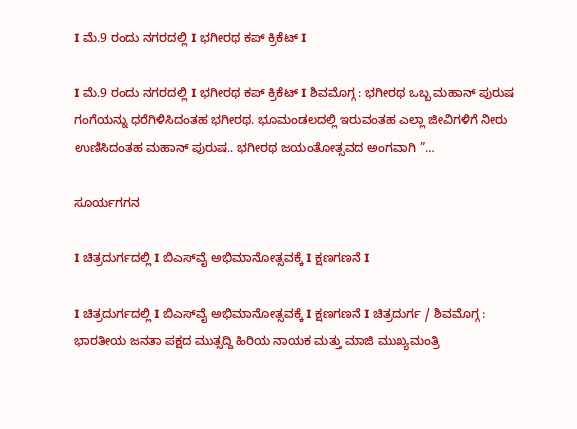I ಮೆ.9 ರಂದು ನಗರದಲ್ಲಿ I ಭಗೀರಥ ಕಪ್ ಕ್ರಿಕೆಟ್ I

I ಮೆ.9 ರಂದು ನಗರದಲ್ಲಿ I ಭಗೀರಥ ಕಪ್ ಕ್ರಿಕೆಟ್ I ಶಿವಮೊಗ್ಗ : ಭಗೀರಥ ಒಬ್ಬ ಮಹಾನ್ ಪುರುಷ ಗಂಗೆಯನ್ನು ಧರೆಗಿಳಿಸಿದಂತಹ ಭಗೀರಥ. ಭೂಮಂಡಲದಲ್ಲಿ ಇರುವಂತಹ ಎಲ್ಲಾ ಜೀವಿಗಳಿಗೆ ನೀರು ಉಣಿಸಿದಂತಹ ಮಹಾನ್ ಪುರುಷ.. ಭಗೀರಥ ಜಯಂತೋತ್ಸವದ ಅಂಗವಾಗಿ ”…

ಸೂರ್ಯಗಗನ

I ಚಿತ್ರದುರ್ಗದಲ್ಲಿ I ಬಿಎಸ್‌ವೈ ಅಭಿಮಾನೋತ್ಸವಕ್ಕೆ I ಕ್ಷಣಗಣನೆ I

I ಚಿತ್ರದುರ್ಗದಲ್ಲಿ I ಬಿಎಸ್‌ವೈ ಅಭಿಮಾನೋತ್ಸವಕ್ಕೆ I ಕ್ಷಣಗಣನೆ I ಚಿತ್ರದುರ್ಗ / ಶಿವಮೊಗ್ಗ : ಭಾರತೀಯ ಜನತಾ ಪಕ್ಷದ ಮುತ್ಸದ್ದಿ ಹಿರಿಯ ನಾಯಕ ಮತ್ತು ಮಾಜಿ ಮುಖ್ಯಮಂತ್ರಿ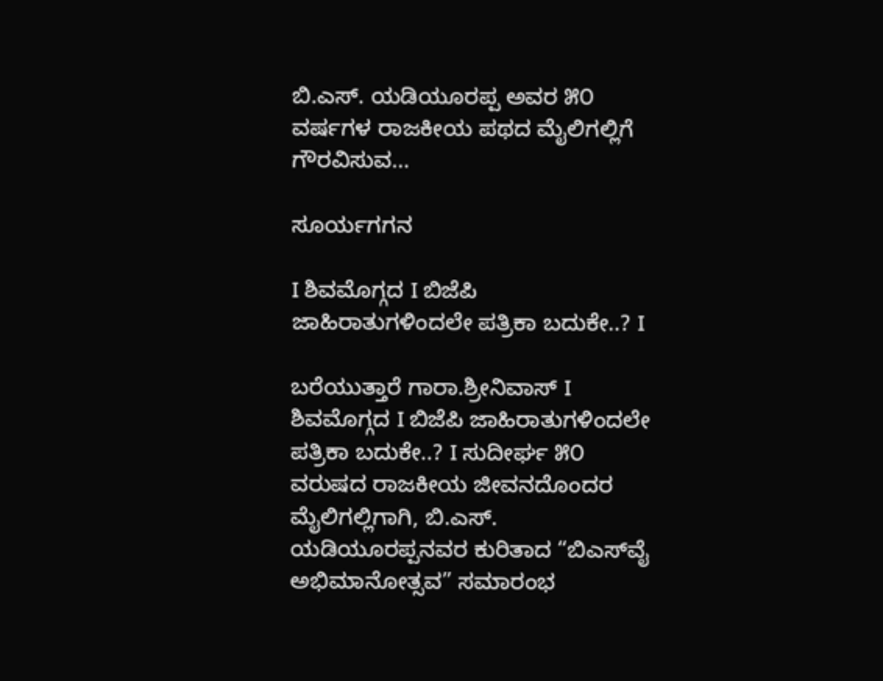ಬಿ.ಎಸ್. ಯಡಿಯೂರಪ್ಪ ಅವರ ೫೦ ವರ್ಷಗಳ ರಾಜಕೀಯ ಪಥದ ಮೈಲಿಗಲ್ಲಿಗೆ ಗೌರವಿಸುವ…

ಸೂರ್ಯಗಗನ

I ಶಿವಮೊಗ್ಗದ I ಬಿಜೆಪಿ ಜಾಹಿರಾತುಗಳಿಂದಲೇ ಪತ್ರಿಕಾ ಬದುಕೇ..? I

ಬರೆಯುತ್ತಾರೆ ಗಾರಾ.ಶ್ರೀನಿವಾಸ್ I ಶಿವಮೊಗ್ಗದ I ಬಿಜೆಪಿ ಜಾಹಿರಾತುಗಳಿಂದಲೇ ಪತ್ರಿಕಾ ಬದುಕೇ..? I ಸುದೀರ್ಘ ೫೦ ವರುಷದ ರಾಜಕೀಯ ಜೀವನದೊಂದರ ಮೈಲಿಗಲ್ಲಿಗಾಗಿ, ಬಿ.ಎಸ್. ಯಡಿಯೂರಪ್ಪನವರ ಕುರಿತಾದ “ಬಿಎಸ್‌ವೈ ಅಭಿಮಾನೋತ್ಸವ” ಸಮಾರಂಭ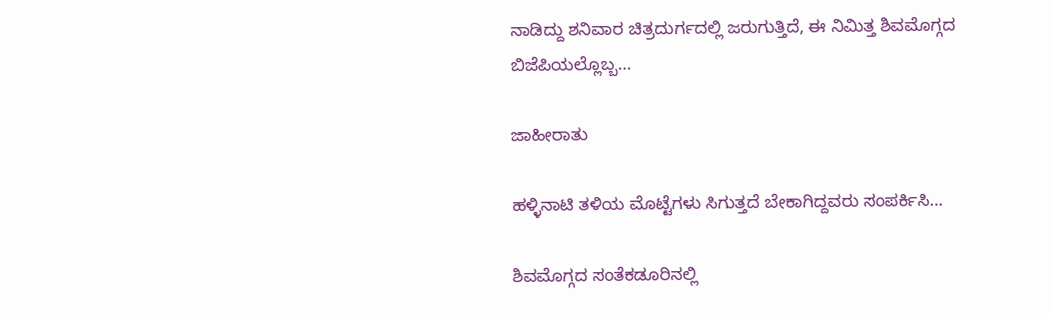ನಾಡಿದ್ದು ಶನಿವಾರ ಚಿತ್ರದುರ್ಗದಲ್ಲಿ ಜರುಗುತ್ತಿದೆ, ಈ ನಿಮಿತ್ತ ಶಿವಮೊಗ್ಗದ ಬಿಜೆಪಿಯಲ್ಲೊಬ್ಬ…

ಜಾಹೀರಾತು

ಹಳ್ಳಿನಾಟಿ ತಳಿಯ ಮೊಟ್ಟೆಗಳು ಸಿಗುತ್ತದೆ ಬೇಕಾಗಿದ್ದವರು ಸಂಪರ್ಕಿಸಿ…

ಶಿವಮೊಗ್ಗದ ಸಂತೆಕಡೂರಿನಲ್ಲಿ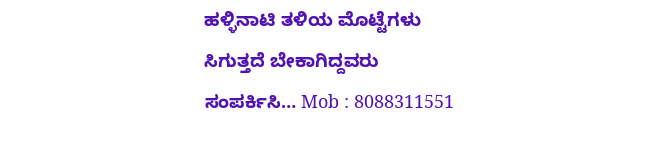ಹಳ್ಳಿನಾಟಿ ತಳಿಯ ಮೊಟ್ಟೆಗಳು ಸಿಗುತ್ತದೆ ಬೇಕಾಗಿದ್ದವರು ಸಂಪರ್ಕಿಸಿ… Mob : 8088311551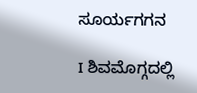ಸೂರ್ಯಗಗನ

I ಶಿವಮೊಗ್ಗದಲ್ಲಿ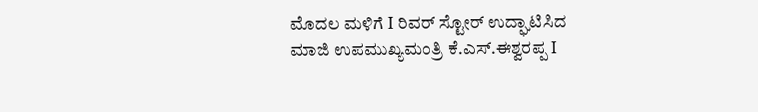ಮೊದಲ ಮಳಿಗೆ I ರಿವರ್ ಸ್ಟೋರ್ ಉದ್ಘಾಟಿಸಿದ ಮಾಜಿ ಉಪಮುಖ್ಯಮಂತ್ರಿ ಕೆ.ಎಸ್.ಈಶ್ವರಪ್ಪ I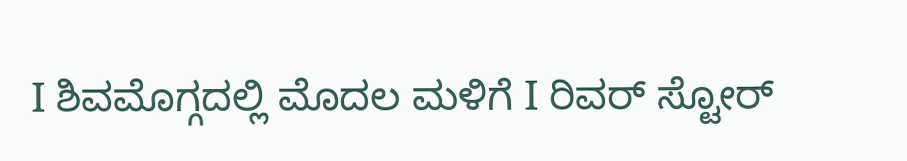I ಶಿವಮೊಗ್ಗದಲ್ಲಿ ಮೊದಲ ಮಳಿಗೆ I ರಿವರ್ ಸ್ಟೋರ್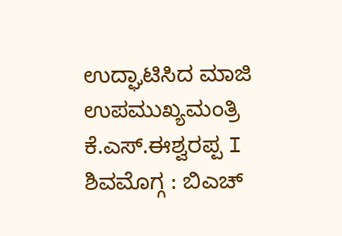ಉದ್ಘಾಟಿಸಿದ ಮಾಜಿ ಉಪಮುಖ್ಯಮಂತ್ರಿ ಕೆ.ಎಸ್.ಈಶ್ವರಪ್ಪ I ಶಿವಮೊಗ್ಗ : ಬಿಎಚ್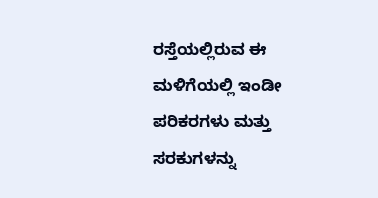ರಸ್ತೆಯಲ್ಲಿರುವ ಈ ಮಳಿಗೆಯಲ್ಲಿ ಇಂಡೀ ಪರಿಕರಗಳು ಮತ್ತು ಸರಕುಗಳನ್ನು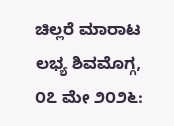ಚಿಲ್ಲರೆ ಮಾರಾಟ ಲಭ್ಯ ಶಿವಮೊಗ್ಗ, ೦೭ ಮೇ ೨೦೨೬: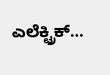ಎಲೆಕ್ಟ್ರಿಕ್…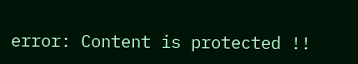error: Content is protected !!